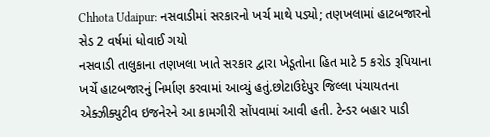Chhota Udaipur: નસવાડીમાં સરકારનો ખર્ચ માથે પડ્યો; તણખલામાં હાટબજારનો સેડ 2 વર્ષમાં ધોવાઈ ગયો
નસવાડી તાલુકાના તણખલા ખાતે સરકાર દ્વારા ખેડૂતોના હિત માટે 5 કરોડ રૂપિયાના ખર્ચે હાટબજારનું નિર્માણ કરવામાં આવ્યું હતું.છોટાઉદેપુર જિલ્લા પંચાયતના એક્ઝીક્યુટીવ ઇજનેરને આ કામગીરી સોંપવામાં આવી હતી. ટેન્ડર બહાર પાડી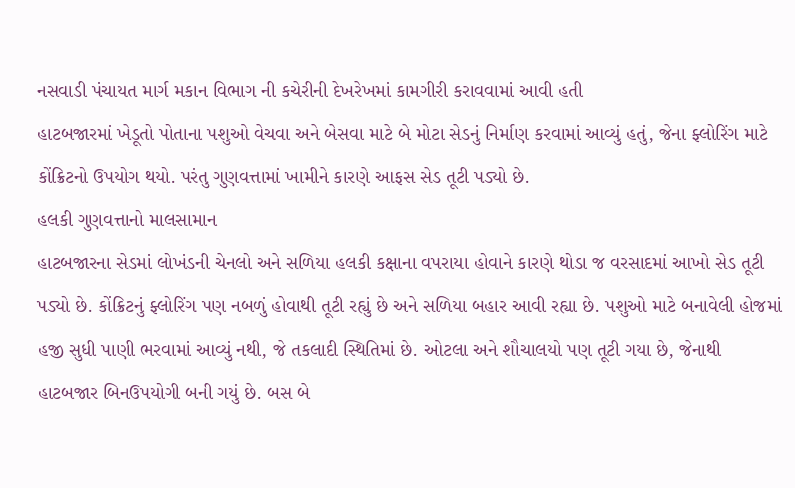નસવાડી પંચાયત માર્ગ મકાન વિભાગ ની કચેરીની દેખરેખમાં કામગીરી કરાવવામાં આવી હતી
હાટબજારમાં ખેડૂતો પોતાના પશુઓ વેચવા અને બેસવા માટે બે મોટા સેડનું નિર્માણ કરવામાં આવ્યું હતું, જેના ફ્લોરિંગ માટે કોંક્રિટનો ઉપયોગ થયો. પરંતુ ગુણવત્તામાં ખામીને કારણે આફસ સેડ તૂટી પડ્યો છે.
હલકી ગુણવત્તાનો માલસામાન
હાટબજારના સેડમાં લોખંડની ચેનલો અને સળિયા હલકી કક્ષાના વપરાયા હોવાને કારણે થોડા જ વરસાદમાં આખો સેડ તૂટી પડ્યો છે. કોંક્રિટનું ફ્લોરિંગ પણ નબળું હોવાથી તૂટી રહ્યું છે અને સળિયા બહાર આવી રહ્યા છે. પશુઓ માટે બનાવેલી હોજમાં હજી સુધી પાણી ભરવામાં આવ્યું નથી, જે તકલાદી સ્થિતિમાં છે. ઓટલા અને શૌચાલયો પણ તૂટી ગયા છે, જેનાથી હાટબજાર બિનઉપયોગી બની ગયું છે. બસ બે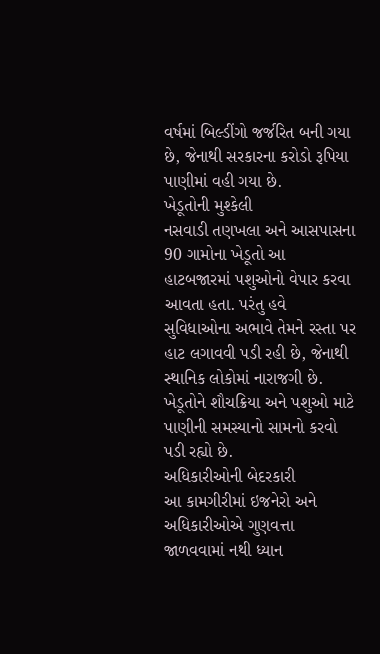વર્ષમાં બિલ્ડીંગો જર્જરિત બની ગયા છે, જેનાથી સરકારના કરોડો રૂપિયા પાણીમાં વહી ગયા છે.
ખેડૂતોની મુશ્કેલી
નસવાડી તણખલા અને આસપાસના 90 ગામોના ખેડૂતો આ હાટબજારમાં પશુઓનો વેપાર કરવા આવતા હતા. પરંતુ હવે સુવિધાઓના અભાવે તેમને રસ્તા પર હાટ લગાવવી પડી રહી છે, જેનાથી સ્થાનિક લોકોમાં નારાજગી છે. ખેડૂતોને શૌચક્રિયા અને પશુઓ માટે પાણીની સમસ્યાનો સામનો કરવો પડી રહ્યો છે.
અધિકારીઓની બેદરકારી
આ કામગીરીમાં ઇજનેરો અને અધિકારીઓએ ગુણવત્તા જાળવવામાં નથી ધ્યાન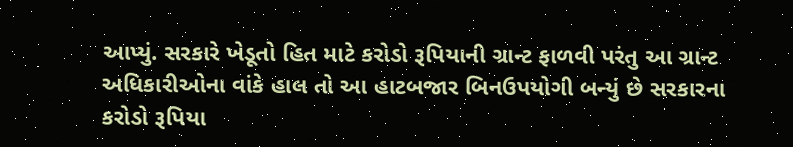આપ્યું. સરકારે ખેડૂતો હિત માટે કરોડો રૂપિયાની ગ્રાન્ટ ફાળવી પરંતુ આ ગ્રાન્ટ અધિકારીઓના વાંકે હાલ તો આ હાટબજાર બિનઉપયોગી બન્યું છે સરકારના કરોડો રૂપિયા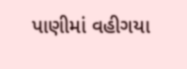પાણીમાં વહીગયા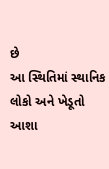છે
આ સ્થિતિમાં સ્થાનિક લોકો અને ખેડૂતો આશા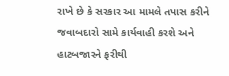રાખે છે કે સરકાર આ મામલે તપાસ કરીને જવાબદારો સામે કાર્યવાહી કરશે અને હાટબજારને ફરીથી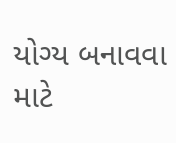યોગ્ય બનાવવા માટે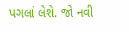પગલાં લેશે. જો નવી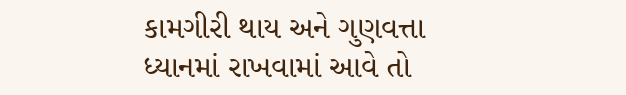કામગીરી થાય અને ગુણવત્તા ધ્યાનમાં રાખવામાં આવે તો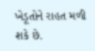ખેડૂતોને રાહત મળી શકે છે.